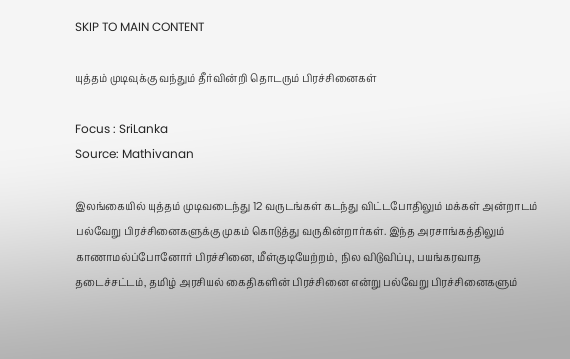SKIP TO MAIN CONTENT

யுத்தம் முடிவுக்கு வந்தும் தீர்வின்றி தொடரும் பிரச்சினைகள்

Focus : SriLanka
Source: Mathivanan

இலங்கையில் யுத்தம் முடிவடைந்து 12 வருடங்கள் கடந்து விட்டபோதிலும் மக்கள் அன்றாடம் பல்வேறு பிரச்சினைகளுக்கு முகம் கொடுத்து வருகின்றார்கள். இந்த அரசாங்கத்திலும் காணாமல்ப்போனோர் பிரச்சினை, மீள்குடியேற்றம், நில விடுவிப்பு, பயங்கரவாத தடைச்சட்டம், தமிழ் அரசியல் கைதிகளின் பிரச்சினை என்று பல்வேறு பிரச்சினைகளும்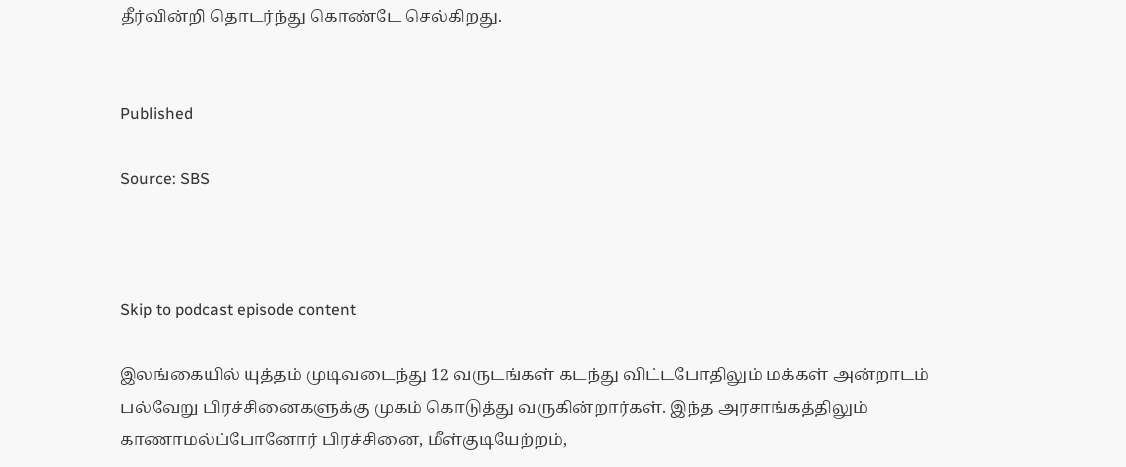தீர்வின்றி தொடர்ந்து கொண்டே செல்கிறது.


Published

Source: SBS



Skip to podcast episode content

இலங்கையில் யுத்தம் முடிவடைந்து 12 வருடங்கள் கடந்து விட்டபோதிலும் மக்கள் அன்றாடம் பல்வேறு பிரச்சினைகளுக்கு முகம் கொடுத்து வருகின்றார்கள். இந்த அரசாங்கத்திலும் காணாமல்ப்போனோர் பிரச்சினை, மீள்குடியேற்றம்,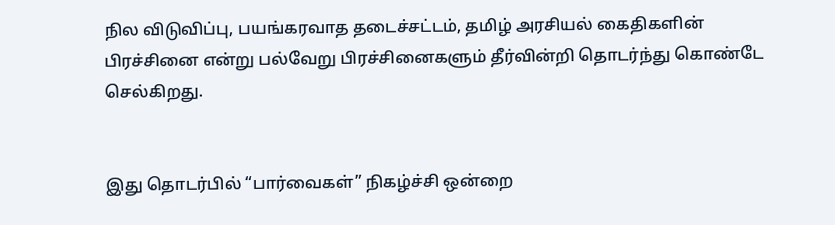நில விடுவிப்பு, பயங்கரவாத தடைச்சட்டம், தமிழ் அரசியல் கைதிகளின் பிரச்சினை என்று பல்வேறு பிரச்சினைகளும் தீர்வின்றி தொடர்ந்து கொண்டே செல்கிறது.


இது தொடர்பில் “பார்வைகள்” நிகழ்ச்சி ஒன்றை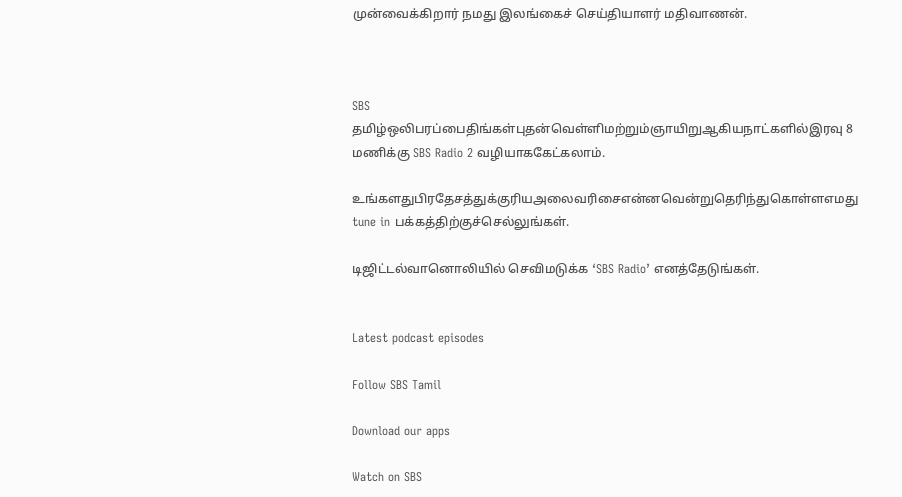முன்வைக்கிறார் நமது இலங்கைச் செய்தியாளர் மதிவாணன்.



SBS தமிழ்ஒலிபரப்பைதிங்கள்புதன்வெள்ளிமற்றும்ஞாயிறுஆகியநாட்களில்இரவு 8 மணிக்கு SBS Radio 2 வழியாககேட்கலாம்.

உங்களதுபிரதேசத்துக்குரியஅலைவரிசைஎன்னவென்றுதெரிந்துகொள்ளஎமது tune in பக்கத்திற்குச்செல்லுங்கள்.

டிஜிட்டல்வானொலியில் செவிமடுக்க ‘SBS Radio’ எனத்தேடுங்கள்.


Latest podcast episodes

Follow SBS Tamil

Download our apps

Watch on SBS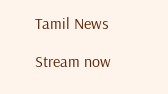Tamil News

Stream now